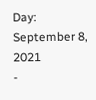Day: September 8, 2021
-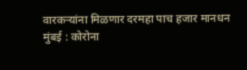वारकऱ्यांना मिळणार दरमहा पाच हजार मानधन
मुंबई : कोरोना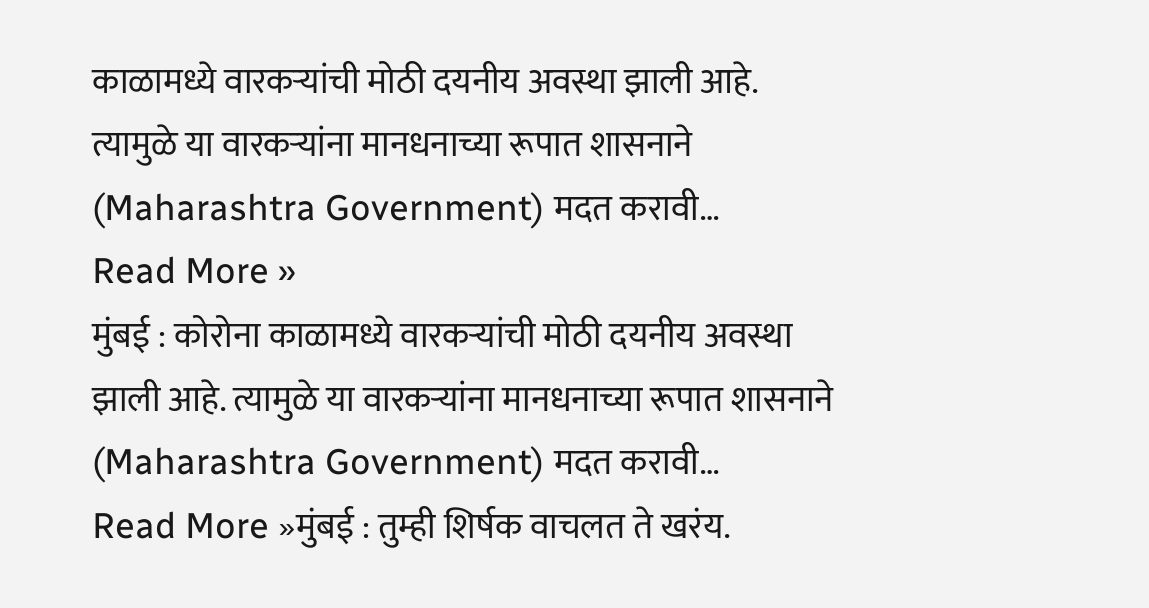काळामध्ये वारकऱ्यांची मोठी दयनीय अवस्था झाली आहे. त्यामुळे या वारकऱ्यांना मानधनाच्या रूपात शासनाने (Maharashtra Government) मदत करावी…
Read More »
मुंबई : कोरोना काळामध्ये वारकऱ्यांची मोठी दयनीय अवस्था झाली आहे. त्यामुळे या वारकऱ्यांना मानधनाच्या रूपात शासनाने (Maharashtra Government) मदत करावी…
Read More »मुंबई : तुम्ही शिर्षक वाचलत ते खरंय.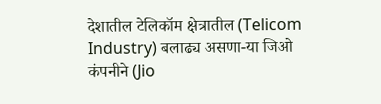देशातील टेलिकॉम क्षेत्रातील (Telicom Industry) बलाढ्य असणा-या जिओ कंपनीने (Jio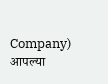Company) आपल्या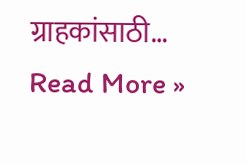ग्राहकांसाठी…
Read More »